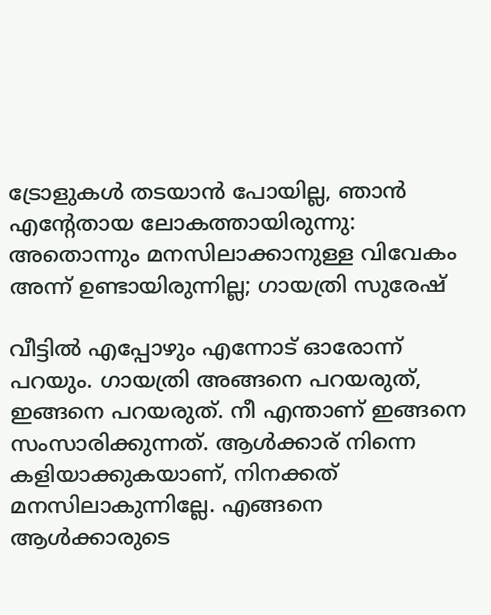ട്രോളുകൾ തടയാൻ പോയില്ല, ഞാൻ എന്‍റേതായ ലോകത്തായിരുന്നു: അതൊന്നും മനസിലാക്കാനുള്ള വിവേകം അന്ന് ഉണ്ടായിരുന്നില്ല; ഗായത്രി സുരേഷ്

വീട്ടില്‍ എപ്പോഴും എന്നോട് ഓരോന്ന് പറയും. ഗായത്രി അങ്ങനെ പറയരുത്, ഇങ്ങനെ പറയരുത്. നീ എന്താണ് ഇങ്ങനെ സംസാരിക്കുന്നത്. ആള്‍ക്കാര് നിന്നെ കളിയാക്കുകയാണ്, നിനക്കത് മനസിലാകുന്നില്ലേ. എങ്ങനെ ആള്‍ക്കാരുടെ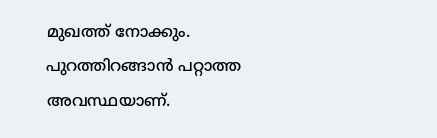മുഖത്ത് നോക്കും. പുറത്തിറങ്ങാന്‍ പറ്റാത്ത അവസ്ഥയാണ്.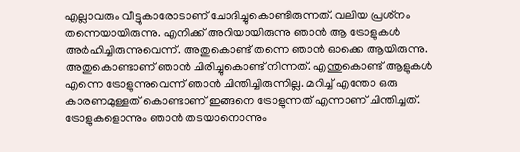എല്ലാവരും വീട്ടുകാരോടാണ് ചോദിച്ചുകൊണ്ടിരുന്നത്. വലിയ പ്രശ്‌നം തന്നെയായിരുന്നു. എനിക്ക് അറിയായിരുന്നു ഞാന്‍ ആ ട്രോളുകള്‍ അര്‍ഹിച്ചിരുന്നുവെന്ന്. അതുകൊണ്ട് തന്നെ ഞാന്‍ ഓക്കെ ആയിരുന്നു. അതുകൊണ്ടാണ് ഞാന്‍ ചിരിച്ചുകൊണ്ട് നിന്നത്. എന്തുകൊണ്ട് ആളുകള്‍ എന്നെ ട്രോളുന്നുവെന്ന് ഞാന്‍ ചിന്തിച്ചിരുന്നില്ല. മറിച്ച് എന്തോ ഒരു കാരണമുള്ളത് കൊണ്ടാണ് ഇങ്ങനെ ട്രോളുന്നത് എന്നാണ് ചിന്തിച്ചത്. ട്രോളുകളൊന്നും ഞാന്‍ തടയാനൊന്നും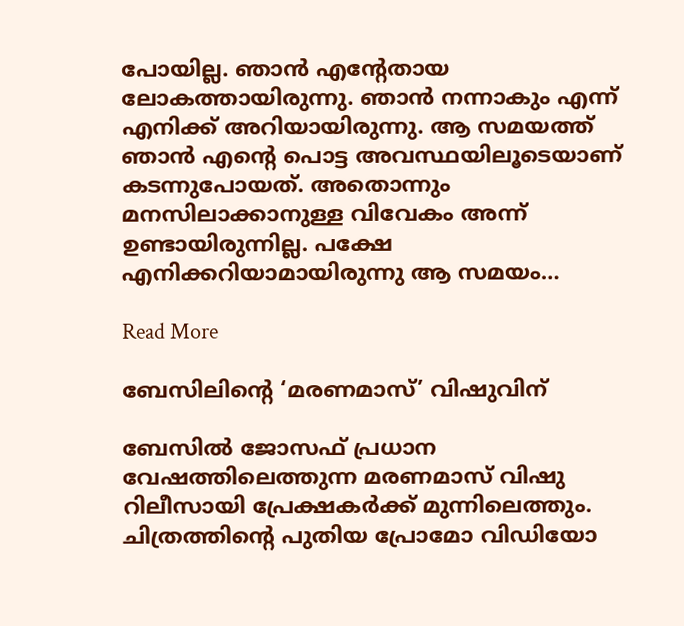പോയില്ല. ഞാന്‍ എന്‍റേതായ ലോകത്തായിരുന്നു. ഞാന്‍ നന്നാകും എന്ന് എനിക്ക് അറിയായിരുന്നു. ആ സമയത്ത് ഞാന്‍ എന്‍റെ പൊട്ട അവസ്ഥയിലൂടെയാണ് കടന്നുപോയത്. അതൊന്നും മനസിലാക്കാനുള്ള വിവേകം അന്ന് ഉണ്ടായിരുന്നില്ല. പക്ഷേ എനിക്കറിയാമായിരുന്നു ആ സമയം…

Read More

ബേസിലിന്‍റെ ‘മരണമാസ്’ വിഷുവിന്

ബേസിൽ ജോസഫ് പ്രധാന വേഷത്തിലെത്തുന്ന മരണമാസ് വിഷു റിലീസായി പ്രേക്ഷകർക്ക് മുന്നിലെത്തും. ചിത്രത്തിന്‍റെ പുതിയ പ്രോമോ വിഡിയോ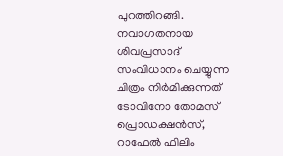പുറത്തിറങ്ങി. നവാഗതനായ ശിവപ്രസാദ് സംവിധാനം ചെയ്യുന്ന ചിത്രം നിർമിക്കുന്നത് ടോവിനോ തോമസ് പ്രൊഡക്ഷൻസ്, റാഫേൽ ഫിലിം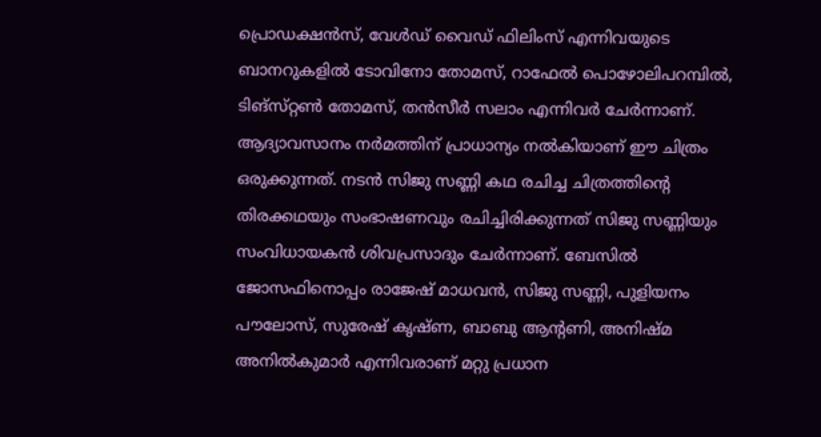പ്രൊഡക്ഷൻസ്, വേൾഡ് വൈഡ് ഫിലിംസ് എന്നിവയുടെ ബാനറുകളിൽ ടോവിനോ തോമസ്, റാഫേൽ പൊഴോലിപറമ്പിൽ, ടിങ്സ്‌റ്റൺ തോമസ്, തൻസീർ സലാം എന്നിവർ ചേർന്നാണ്. ആദ്യാവസാനം നർമത്തിന് പ്രാധാന്യം നൽകിയാണ് ഈ ചിത്രം ഒരുക്കുന്നത്. നടൻ സിജു സണ്ണി കഥ രചിച്ച ചിത്രത്തിന്‍റെ തിരക്കഥയും സംഭാഷണവും രചിച്ചിരിക്കുന്നത് സിജു സണ്ണിയും സംവിധായകൻ ശിവപ്രസാദും ചേർന്നാണ്. ബേസിൽ ജോസഫിനൊപ്പം രാജേഷ് മാധവൻ, സിജു സണ്ണി, പുളിയനം പൗലോസ്, സുരേഷ് കൃഷ്ണ, ബാബു ആന്‍റണി, അനിഷ്‌മ അനിൽകുമാർ എന്നിവരാണ് മറ്റു പ്രധാന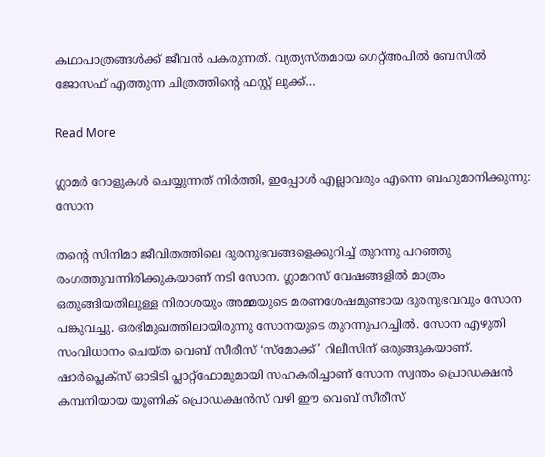കഥാപാത്രങ്ങൾക്ക് ജീവൻ പകരുന്നത്. വ്യത്യസ്തമായ ഗെറ്റ്അപിൽ ബേസിൽ ജോസഫ് എത്തുന്ന ചിത്രത്തിന്‍റെ ഫസ്റ്റ് ലുക്ക്‌…

Read More

ഗ്ലാമർ റോളുകൾ ചെയ്യുന്നത് നിർത്തി, ഇപ്പോൾ എല്ലാവരും എന്നെ ബഹുമാനിക്കുന്നു: സോന

തന്‍റെ സിനിമാ ജീവിതത്തിലെ ദുരനുഭവങ്ങളെക്കുറിച്ച് തുറന്നു പറഞ്ഞു രംഗത്തുവന്നിരിക്കുകയാണ് നടി സോന. ഗ്ലാമറസ് വേഷങ്ങളിൽ മാത്രം ഒതുങ്ങിയതിലുള്ള നിരാശയും അമ്മയുടെ മരണശേഷമുണ്ടായ ദുരനുഭവവും സോന പങ്കുവച്ചു. ഒരഭിമുഖത്തിലായിരുന്നു സോനയുടെ തുറന്നുപറച്ചിൽ. സോന എഴുതി സംവിധാനം ചെയ്ത വെബ് സീരീസ് ‘സ്മോക്ക്’ റിലീസിന് ഒരുങ്ങുകയാണ്. ഷാർപ്ലെക്സ് ഓടിടി പ്ലാറ്റ്ഫോമുമായി സഹകരിച്ചാണ് സോന സ്വന്തം പ്രൊഡക്ഷൻ കമ്പനിയായ യൂണിക് പ്രൊഡക്ഷൻസ് വഴി ഈ വെബ് സീരീസ്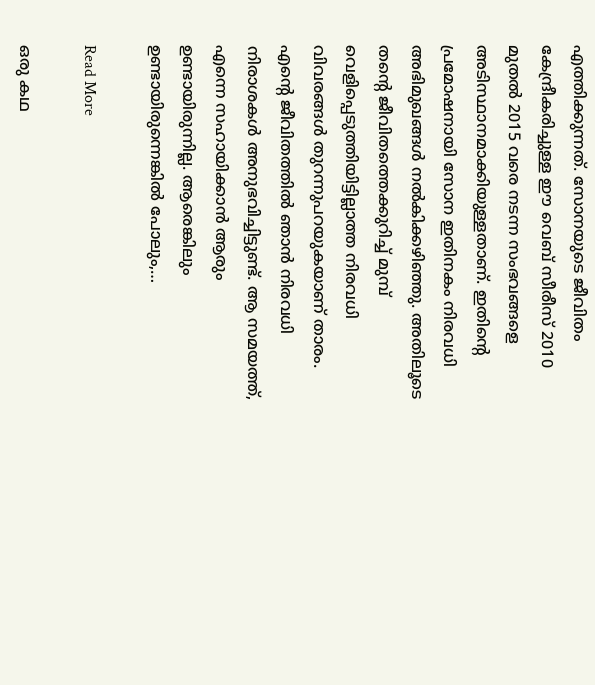എത്തിക്കുന്നത്. സോനയുടെ ജീവിതം കേന്ദ്രീകരിച്ചുള്ള ഈ വെബ് സീരീസ് 2010 മുതൽ 2015 വരെ നടന്ന സംഭവങ്ങളെ അടിസ്ഥാനമാക്കിയുള്ളതാണ്. ഇതിന്‍റെ പ്രമോഷനായി സോന ഇതിനകം നിരവധി അഭിമുഖങ്ങള്‍ നല്‍കിക്കഴിഞ്ഞു. അതിലൂടെ തന്‍റെ ജീവിതത്തെക്കുറിച്ച് മുമ്പ് വെളിപ്പെടുത്തിയിട്ടില്ലാത്ത നിരവധി വിവരങ്ങൾ തുറന്നുപറയുകയാണ് താരം. എന്‍റെ ജീവിതത്തിൽ ഞാൻ നിരവധി നിരാശകൾ അനുഭവിച്ചിട്ടുണ്ട്. ആ സമയത്ത്, എന്നെ സഹായിക്കാന്‍ ആരും ഉണ്ടായിരുന്നില്ല. ആരെങ്കിലും ഉണ്ടായിരുന്നെങ്കിൽ പോലും,…

Read More

ഒരു കഥ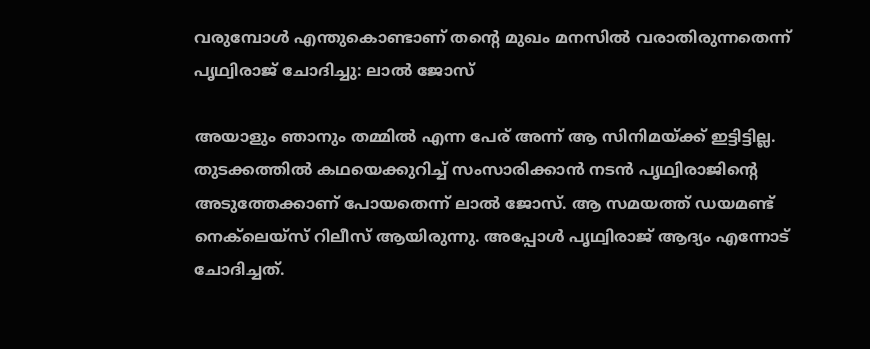വരുമ്പോൾ എന്തുകൊണ്ടാണ് തന്‍റെ മുഖം മനസിൽ വരാതിരുന്നതെന്ന് പൃഥ്വിരാജ് ചോദിച്ചു: ലാൽ ജോസ്

അയാളും ഞാനും തമ്മിൽ എന്ന പേര് അന്ന് ആ സിനിമയ്ക്ക് ഇട്ടിട്ടില്ല. തുടക്കത്തിൽ കഥയെക്കുറിച്ച് സംസാരിക്കാൻ നടൻ പൃഥ്വിരാജിന്‍റെ അടുത്തേക്കാണ് പോയതെന്ന് ലാൽ ജോസ്. ആ സമയത്ത് ഡയമണ്ട് നെക്‌ലെയ്സ് റിലീസ് ആയിരുന്നു. അപ്പോൾ പൃഥ്വിരാജ് ആദ്യം എന്നോട് ചോദിച്ചത്.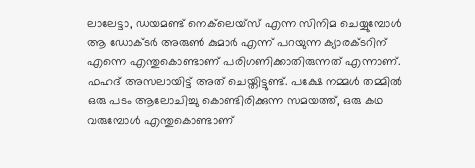ലാലേട്ടാ, ഡയമണ്ട് നെക്‌ലെയ്സ് എന്ന സിനിമ ചെയ്യുമ്പോൾ ആ ഡോക്ടർ അരുൺ കുമാർ എന്ന് പറയുന്ന ക്യാരക്ടറിന് എന്നെ എന്തുകൊണ്ടാണ് പരിഗണിക്കാതിരുന്നത് എന്നാണ്. ഫഹദ് അസലായിട്ട് അത് ചെയ്തിട്ടുണ്ട്. പക്ഷേ നമ്മൾ തമ്മിൽ ഒരു പടം ആലോചിച്ചു കൊണ്ടിരിക്കുന്ന സമയത്ത്, ഒരു കഥ വരുമ്പോൾ എന്തുകൊണ്ടാണ്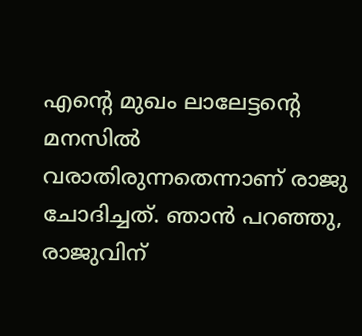എന്‍റെ മുഖം ലാലേട്ടന്‍റെ മനസിൽ വരാതിരുന്നതെന്നാണ് രാജു ചോദിച്ചത്. ഞാൻ പറഞ്ഞു, രാജുവിന്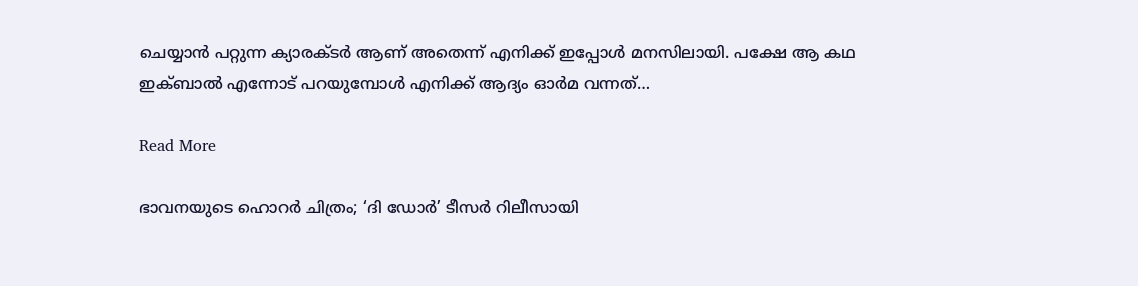ചെയ്യാൻ പറ്റുന്ന ക്യാരക്ടർ ആണ് അതെന്ന് എനിക്ക് ഇപ്പോൾ മനസിലായി. പക്ഷേ ആ കഥ ഇക്ബാൽ എന്നോട് പറയുമ്പോൾ എനിക്ക് ആദ്യം ഓർമ വന്നത്…

Read More

ഭാവനയുടെ ഹൊറർ ചിത്രം; ‘ദി ഡോർ’ ടീസർ റിലീസായി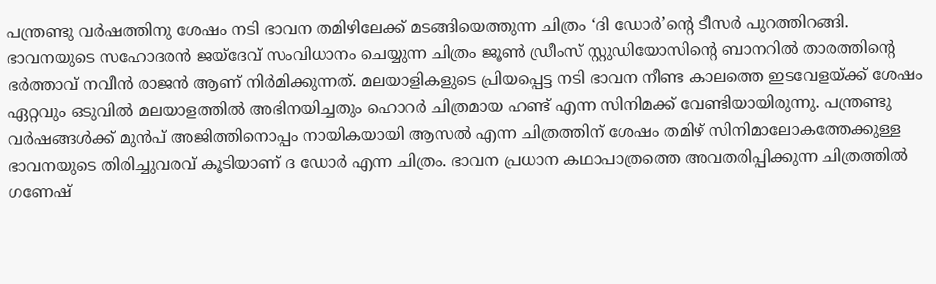പന്ത്രണ്ടു വർഷത്തിനു ശേഷം നടി ഭാവന തമിഴിലേക്ക് മടങ്ങിയെത്തുന്ന ചിത്രം ‘ദി ഡോർ’ന്‍റെ ടീസർ പുറത്തിറങ്ങി. ഭാവനയുടെ സഹോദരൻ ജയ്‌ദേവ് സംവിധാനം ചെയ്യുന്ന ചിത്രം ജൂൺ ഡ്രീംസ് സ്റ്റുഡിയോസിന്റെ ബാനറിൽ താരത്തിന്‍റെ ഭർത്താവ് നവീൻ രാജൻ ആണ് നിർമിക്കുന്നത്. മലയാളികളുടെ പ്രിയപ്പെട്ട നടി ഭാവന നീണ്ട കാലത്തെ ഇടവേളയ്ക്ക് ശേഷം ഏറ്റവും ഒടുവിൽ മലയാളത്തിൽ അഭിനയിച്ചതും ഹൊറർ ചിത്രമായ ഹണ്ട് എന്ന സിനിമക്ക് വേണ്ടിയായിരുന്നു. പന്ത്രണ്ടു വർഷങ്ങൾക്ക് മുൻപ് അജിത്തിനൊപ്പം നായികയായി ആസൽ എന്ന ചിത്രത്തിന് ശേഷം തമിഴ് സിനിമാലോകത്തേക്കുള്ള ഭാവനയുടെ തിരിച്ചുവരവ് കൂടിയാണ് ദ ഡോർ എന്ന ചിത്രം. ഭാവന പ്രധാന കഥാപാത്രത്തെ അവതരിപ്പിക്കുന്ന ചിത്രത്തിൽ ഗണേഷ്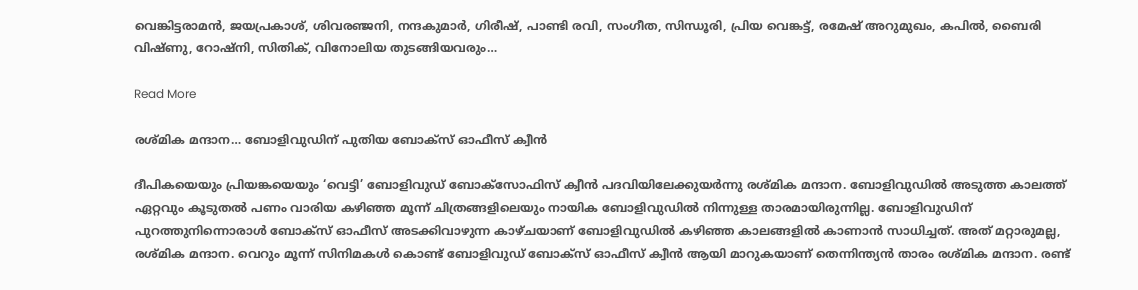വെങ്കിട്ടരാമൻ, ജയപ്രകാശ്, ശിവരഞ്ജനി, നന്ദകുമാർ, ഗിരീഷ്, പാണ്ടി രവി, സംഗീത, സിന്ധൂരി, പ്രിയ വെങ്കട്ട്, രമേഷ് അറുമുഖം, കപിൽ, ബൈരി വിഷ്ണു, റോഷ്‌നി, സിതിക്, വിനോലിയ തുടങ്ങിയവരും…

Read More

രശ്മിക മന്ദാന… ബോളിവുഡിന് പുതിയ ബോക്സ് ഓഫീസ് ക്വീൻ

ദീപികയെയും പ്രിയങ്കയെയും ‘വെട്ടി’ ബോളിവുഡ് ബോക്സോഫിസ് ക്വീൻ പദവിയിലേക്കുയർന്നു രശ്മിക മന്ദാന. ബോളിവുഡിൽ അടുത്ത കാലത്ത് ഏറ്റവും കൂടുതൽ പണം വാരിയ കഴിഞ്ഞ മൂന്ന് ചിത്രങ്ങളിലെയും നായിക ബോളിവുഡിൽ നിന്നുള്ള താരമായിരുന്നില്ല. ബോളിവുഡിന് പുറത്തുനിന്നൊരാൾ ബോക്സ് ഓഫീസ് അടക്കിവാഴുന്ന കാഴ്ചയാണ് ബോളിവുഡിൽ കഴിഞ്ഞ കാലങ്ങളിൽ കാണാൻ സാധിച്ചത്. അത് മറ്റാരുമല്ല, രശ്മിക മന്ദാന. വെറും മൂന്ന് സിനിമകൾ കൊണ്ട് ബോളിവുഡ് ബോക്സ് ഓഫീസ് ക്വീൻ ആയി മാറുകയാണ് തെന്നിന്ത്യൻ താരം രശ്മിക മന്ദാന. രണ്ട്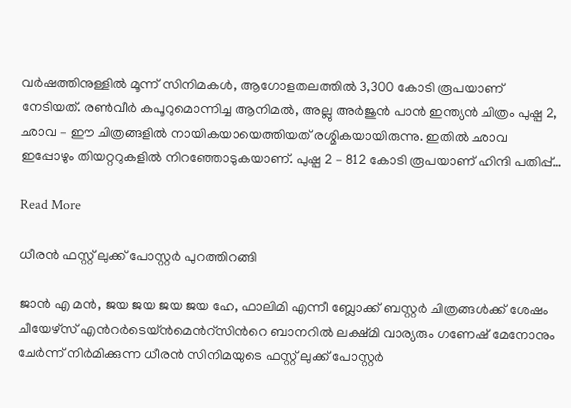വർഷത്തിനുള്ളിൽ മൂന്ന് സിനിമകൾ, ആഗോളതലത്തിൽ 3,300 കോടി രൂപയാണ് നേടിയത്. രൺവീർ കപൂറുമൊന്നിച്ച ആനിമൽ, അല്ലു അർജുൻ പാൻ ഇന്ത്യൻ ചിത്രം പുഷ്പ 2, ഛാവ – ഈ ചിത്രങ്ങളിൽ നായികയായെത്തിയത് രശ്മികയായിരുന്നു. ഇതിൽ ഛാവ ഇപ്പോഴും തിയറ്ററുകളിൽ നിറഞ്ഞോടുകയാണ്. പുഷ്പ 2 – 812 കോടി രൂപയാണ് ഹിന്ദി പതിപ്പ്…

Read More

ധീരൻ ഫസ്റ്റ് ലുക്ക് പോസ്റ്റർ പുറത്തിറങ്ങി

ജാൻ എ മൻ, ജയ ജയ ജയ ജയ ഹേ, ഫാലിമി എന്നീ ബ്ലോക്ക് ബസ്റ്റർ ചിത്രങ്ങൾക്ക് ശേഷം ചീയേഴ്സ് എന്‍റർടെയ്ൻമെന്‍റ്സിന്‍റെ ബാനറിൽ ലക്ഷ്മി വാര്യരും ഗണേഷ് മേനോനും ചേർന്ന് നിർമിക്കുന്ന ധീരൻ സിനിമയുടെ ഫസ്റ്റ് ലുക്ക് പോസ്റ്റർ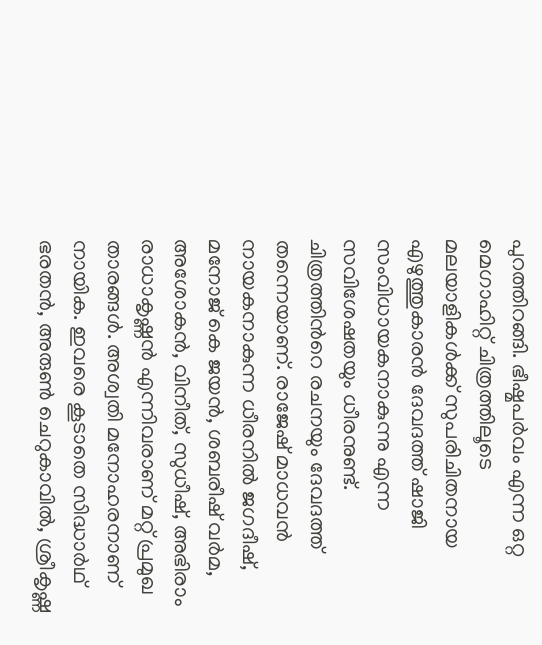പുറത്തിറങ്ങി. ഭീഷ്മപർവം എന്ന ഒറ്റ മെഗാഹിറ്റ് ചിത്രത്തിലൂടെ മലയാളികൾക്ക് സുപരിചിതനായ എഴുത്തുകാരൻ ദേവദത്ത് ഷാജി സംവിധായകനാകുന്നു എന്ന സവിശേഷതയും ധീരനുണ്ട്. ചിത്രത്തിന്‍റെ രചനയും ദേവദത്ത് തന്നെയാണ്. രാജേഷ് മാധവൻ നായകനാകുന്ന ധീരനിൽ ജഗദീഷ്, മനോജ് കെ ജയൻ, ശബരീഷ് വർമ, അശോകൻ, വിനീത്, സുധീഷ്, അഭിരാം രാധാകൃഷ്ണൻ എന്നിവരാണ് മറ്റ് പ്രമുഖ താരങ്ങൾ. അശ്വതി മനോഹരനാണ് നായിക. ഇവരെ കൂടാതെ സിദ്ധാർഥ് ഭരതൻ, അരുൺ ചെറുകാവിൽ, ശ്രീകൃഷ്ണ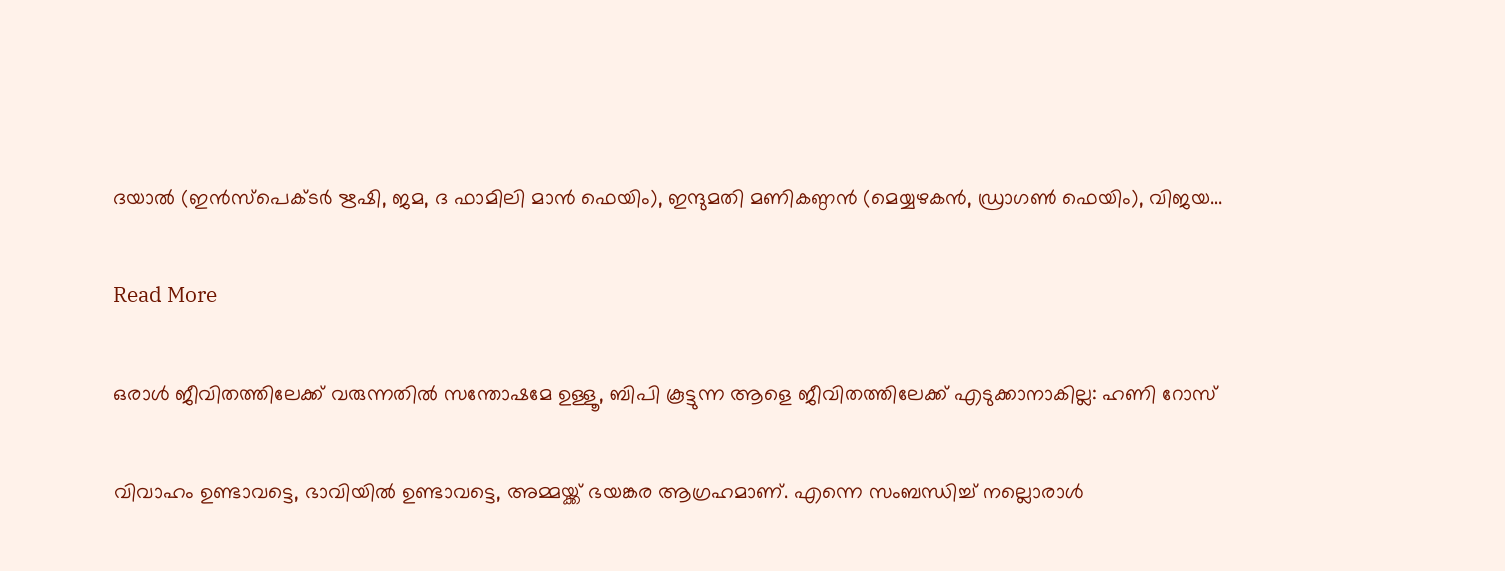ദയാൽ (ഇൻസ്പെക്ടർ ഋഷി, ജമ, ദ ഫാമിലി മാൻ ഫെയിം), ഇന്ദുമതി മണികണ്ഠൻ (മെയ്യഴകൻ, ഡ്രാഗൺ ഫെയിം), വിജയ…

Read More

ഒരാൾ ജീവിതത്തിലേക്ക് വരുന്നതിൽ സന്തോഷമേ ഉള്ളൂ, ബിപി കൂട്ടുന്ന ആളെ ജീവിതത്തിലേക്ക് എടുക്കാനാകില്ല: ഹണി റോസ്

വിവാഹം ഉണ്ടാവട്ടെ, ഭാവിയിൽ ഉണ്ടാവട്ടെ, അമ്മയ്ക്ക് ഭയങ്കര ആഗ്രഹമാണ്. എന്നെ സംബന്ധിച്ച് നല്ലൊരാൾ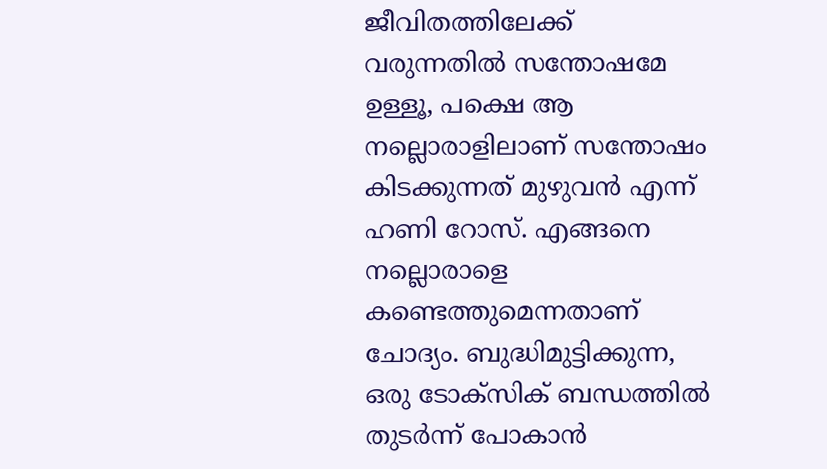ജീവിതത്തിലേക്ക് വരുന്നതിൽ സന്തോഷമേ ഉള്ളൂ, പക്ഷെ ആ നല്ലൊരാളിലാണ് സന്തോഷം കിടക്കുന്നത് മുഴുവൻ എന്ന് ഹണി റോസ്. എങ്ങനെ നല്ലൊരാളെ കണ്ടെത്തുമെന്നതാണ് ചോദ്യം. ബുദ്ധിമുട്ടിക്കുന്ന, ഒരു ടോക്സിക് ബന്ധത്തിൽ തുടർന്ന് പോകാൻ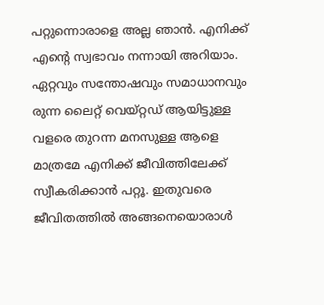പറ്റുന്നൊരാളെ അല്ല ഞാൻ. എനിക്ക് എന്‍റെ സ്വഭാവം നന്നായി അറിയാം. ഏറ്റവും സന്തോഷവും സമാധാനവും രുന്ന ലൈറ്റ് വെയ്റ്റഡ് ആയിട്ടുള്ള വളരെ തുറന്ന മനസുള്ള ആളെ മാത്രമേ എനിക്ക് ജീവിത്തിലേക്ക് സ്വീകരിക്കാൻ പറ്റൂ. ഇതുവരെ ജീവിതത്തിൽ അങ്ങനെയൊരാൾ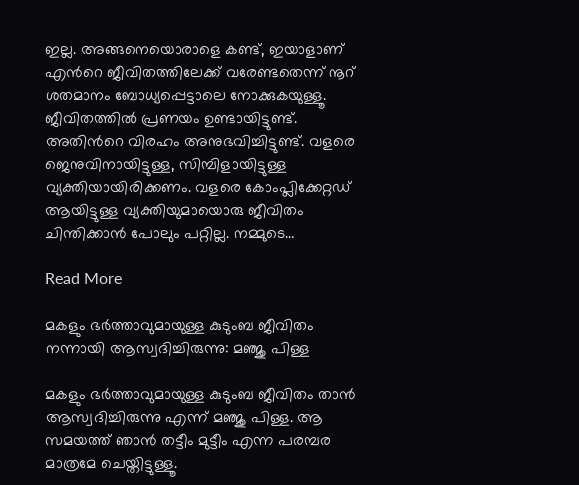ഇല്ല. അങ്ങനെയൊരാളെ കണ്ട്, ഇയാളാണ് എന്‍റെ ജീവിതത്തിലേക്ക് വരേണ്ടതെന്ന് നൂറ് ശതമാനം ബോധ്യപ്പെട്ടാലെ നോക്കുകയുള്ളൂ. ജീവിതത്തിൽ പ്രണയം ഉണ്ടായിട്ടുണ്ട്. അതിന്‍റെ വിരഹം അനുഭവിച്ചിട്ടുണ്ട്. വളരെ ജെനുവിനായിട്ടുള്ള, സിമ്പിളായിട്ടുള്ള വ്യക്തിയായിരിക്കണം. വളരെ കോംപ്ലിക്കേറ്റഡ് ആയിട്ടുള്ള വ്യക്തിയുമായൊരു ജീവിതം ചിന്തിക്കാൻ പോലും പറ്റില്ല. നമ്മുടെ…

Read More

മകളും ഭർത്താവുമായുള്ള കുടുംബ ജീവിതം നന്നായി ആസ്വദിച്ചിരുന്നു: മഞ്ജു പിള്ള

മകളും ഭർത്താവുമായുള്ള കുടുംബ ജീവിതം താൻ ആസ്വദിച്ചിരുന്നു എന്ന് മഞ്ജു പിള്ള. ആ സമയത്ത് ഞാൻ തട്ടീം മുട്ടീം എന്ന പരമ്പര മാത്രമേ ചെയ്തിട്ടുള്ളൂ.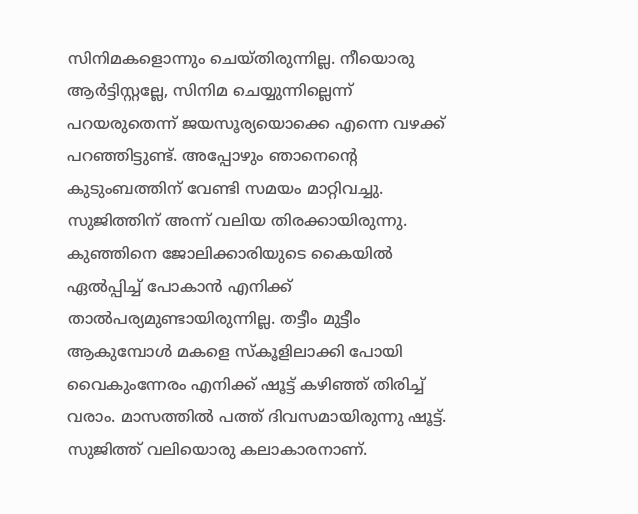സിനിമകളൊന്നും ചെയ്തിരുന്നില്ല. നീയൊരു ആർട്ടിസ്റ്റല്ലേ, സിനിമ ചെയ്യുന്നില്ലെന്ന് പറയരുതെന്ന് ജയസൂര്യയൊക്കെ എന്നെ വഴക്ക് പറഞ്ഞിട്ടുണ്ട്. അപ്പോഴും ഞാനെന്‍റെ കുടുംബത്തിന് വേണ്ടി സമയം മാറ്റിവച്ചു. സുജിത്തിന് അന്ന് വലിയ തിരക്കായിരുന്നു. കുഞ്ഞിനെ ജോലിക്കാരിയുടെ കൈയിൽ ഏൽപ്പിച്ച് പോകാൻ എനിക്ക് താൽപര്യമുണ്ടായിരുന്നില്ല. തട്ടീം മുട്ടീം ആകുമ്പോൾ മകളെ സ്കൂളിലാക്കി പോയി വൈകുംന്നേരം എനിക്ക് ഷൂട്ട് കഴിഞ്ഞ് തിരിച്ച് വരാം. മാസത്തിൽ പത്ത് ദിവസമായിരുന്നു ഷൂട്ട്. സുജിത്ത് വലിയൊരു കലാകാരനാണ്.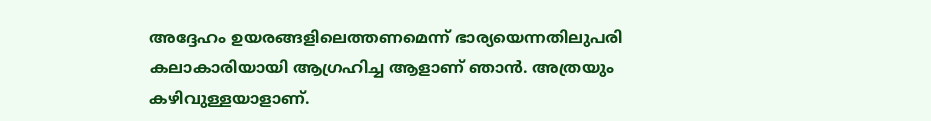അദ്ദേഹം ഉയരങ്ങളിലെത്തണമെന്ന് ഭാര്യയെന്നതിലുപരി കലാകാരിയായി ആഗ്രഹിച്ച ആളാണ് ഞാൻ. അത്രയും കഴിവുള്ളയാളാണ്.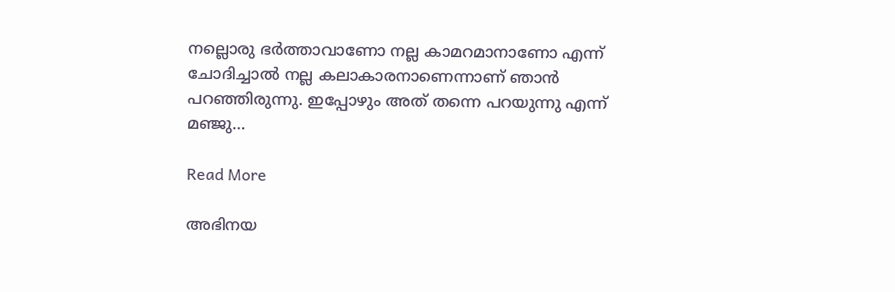നല്ലൊരു ഭർത്താവാണോ നല്ല കാമറമാനാണോ എന്ന് ചോദിച്ചാൽ നല്ല കലാകാരനാണെന്നാണ് ഞാൻ പറഞ്ഞിരുന്നു. ഇപ്പോഴും അത് തന്നെ പറയുന്നു എന്ന് മഞ്ജു…

Read More

അഭിനയ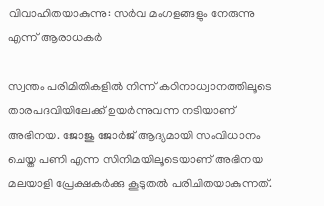വിവാഹിതയാകുന്നു: സർവ മംഗളങ്ങളും നേരുന്നു എന്ന് ആരാധകർ

സ്വന്തം പരിമിതികളില്‍ നിന്ന് കഠിനാധ്വാനത്തിലൂടെ താരപദവിയിലേക്ക് ഉയര്‍ന്നുവന്ന നടിയാണ് അഭിനയ. ജോജു ജോര്‍ജ് ആദ്യമായി സംവിധാനം ചെയ്ത പണി എന്ന സിനിമയിലൂടെയാണ് അഭിനയ മലയാളി പ്രേക്ഷകര്‍ക്കു കൂടുതൽ പരിചിതയാകുന്നത്.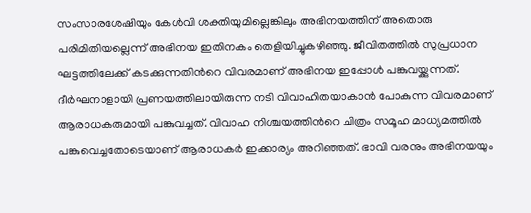സംസാരശേഷിയും കേള്‍വി ശക്തിയുമില്ലെങ്കിലും അഭിനയത്തിന് അതൊരു പരിമിതിയല്ലെന്ന് അഭിനയ ഇതിനകം തെളിയിച്ചുകഴിഞ്ഞു. ജീവിതത്തില്‍ സുപ്രധാന ഘട്ടത്തിലേക്ക് കടക്കുന്നതിന്‍റെ വിവരമാണ് അഭിനയ ഇപ്പോള്‍ പങ്കുവയ്ക്കുന്നത്. ദീര്‍ഘനാളായി പ്രണയത്തിലായിരുന്ന നടി വിവാഹിതയാകാന്‍ പോകുന്ന വിവരമാണ് ആരാധകരുമായി പങ്കുവച്ചത്. വിവാഹ നിശ്ചയത്തിന്‍റെ ചിത്രം സമൂഹ മാധ്യമത്തില്‍ പങ്കുവെച്ചതോടെയാണ് ആരാധകര്‍ ഇക്കാര്യം അറിഞ്ഞത്. ഭാവി വരനും അഭിനയയും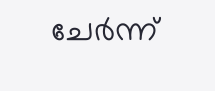ചേര്‍ന്ന്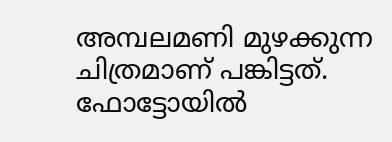അമ്പലമണി മുഴക്കുന്ന ചിത്രമാണ് പങ്കിട്ടത്. ഫോട്ടോയില്‍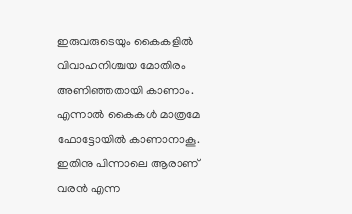ഇരുവരുടെയും കൈകളില്‍ വിവാഹനിശ്ചയ മോതിരം അണിഞ്ഞതായി കാണാം. എന്നാല്‍ കൈകള്‍ മാത്രമേ ഫോട്ടോയില്‍ കാണാനാകൂ. ഇതിനു പിന്നാലെ ആരാണ് വരന്‍ എന്ന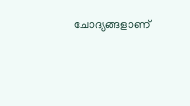ചോദ്യങ്ങളാണ്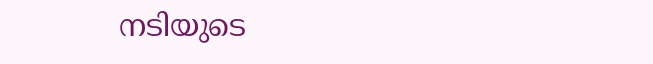നടിയുടെ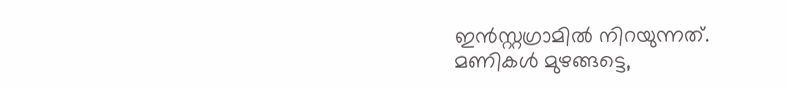ഇന്‍സ്റ്റഗ്രാമില്‍ നിറയുന്നത്. മണികള്‍ മുഴങ്ങട്ടെ,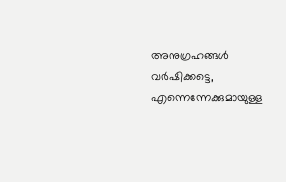അനുഗ്രഹങ്ങള്‍ വര്‍ഷിക്കട്ടെ, എന്നെന്നേക്കുമായുള്ള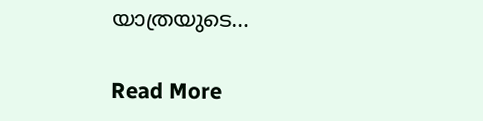യാത്രയുടെ…

Read More